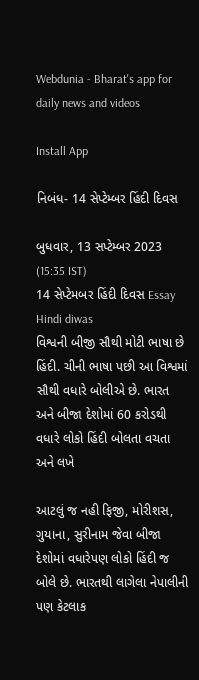Webdunia - Bharat's app for daily news and videos

Install App

નિબંધ- 14 સેપ્ટેમ્બર હિંદી દિવસ

બુધવાર, 13 સપ્ટેમ્બર 2023 (15:35 IST)
14 સેપ્ટેમબર હિંદી દિવસ Essay Hindi diwas
વિશ્વની બીજી સૌથી મોટી ભાષા છે હિંદી. ચીની ભાષા પછી આ વિશ્વમાં સૌથી વધારે બોલીએ છે. ભારત અને બીજા દેશોમાં 60 કરોડથી વધારે લોકો હિંદી બોલતા વચતા અને લખે

આટલું જ નહી ફિજી, મોરીશસ, ગુયાના, સુરીનામ જેવા બીજા દેશોમાં વધારેપણ લોકો હિંદી જ બોલે છે. ભારતથી લાગેલા નેપાલીની પણ કેટલાક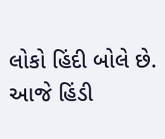લોકો હિંદી બોલે છે. આજે હિંડી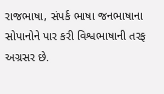રાજભાષા, સંપર્ક ભાષા જનભાષાના સોપાનોને પાર કરી વિશ્વભાષાની તરફ અગ્રસર છે.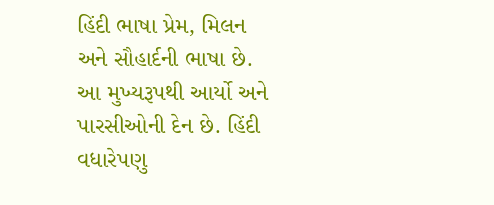હિંદી ભાષા પ્રેમ, મિલન અને સૌહાર્દની ભાષા છે. આ મુખ્યરૂપથી આર્યો અને પારસીઓની દેન છે. હિંદી વધારેપણુ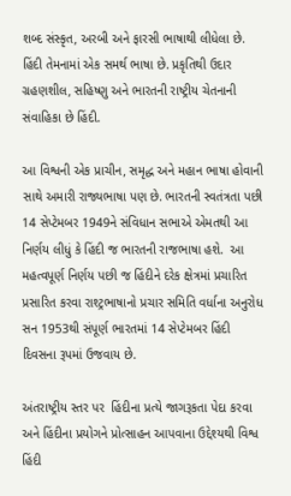શબ્દ સંસ્કૃત, અરબી અને ફારસી ભાષાથી લીધેલા છે. હિંદી તેમનામાં એક સમર્થ ભાષા છે. પ્રકૃતિથી ઉદાર ગ્રહણશીલ, સહિષ્ણુ અને ભારતની રાષ્ટ્રીય ચેતનાની સંવાહિકા છે હિંદી.

આ વિશ્વની એક પ્રાચીન, સમૃદ્ધ અને મહાન ભાષા હોવાની સાથે અમારી રાજ્યભાષા પણ છે. ભારતની સ્વતંત્રતા પછી 14 સેપ્ટેમબર 1949ને સંવિધાન સભાએ એમતથી આ નિર્ણય લીધું કે હિંદી જ ભારતની રાજભાષા હશે.  આ મહત્વપૂર્ણ નિર્ણય પછી જ હિંદીને દરેક ક્ષેત્રમાં પ્રચારિત પ્રસારિત કરવા રાશ્ટ્રભાષાનો પ્રચાર સમિતિ વર્ધાના અનુરોધ સન 1953થી સંપૂર્ણ ભારતમાં 14 સેપ્ટેમબર હિંદી દિવસના રૂપમાં ઉજવાય છે.

અંતરાષ્ટ્રીય સ્તર પર  હિંદીના પ્રત્યે જાગરૂકતા પેદા કરવા અને હિંદીના પ્રયોગને પ્રોત્સાહન આપવાના ઉદ્દેશ્યથી વિશ્વ હિંદી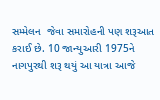સમ્મેલન  જેવા સમારોહની પણ શરૂઆત કરાઈ છે. 10 જાન્યુઆરી 1975ને નાગપુરથી શરૂ થયું આ યાત્રા આજે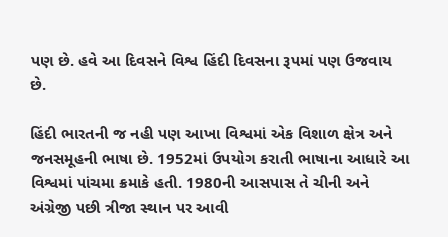પણ છે. હવે આ દિવસને વિશ્વ હિંદી દિવસના રૂપમાં પણ ઉજવાય છે.

હિંદી ભારતની જ નહી પણ આખા વિશ્વમાં એક વિશાળ ક્ષેત્ર અને જનસમૂહની ભાષા છે. 1952માં ઉપયોગ કરાતી ભાષાના આધારે આ વિશ્વમાં પાંચમા ક્રમાકે હતી. 1980ની આસપાસ તે ચીની અને અંગ્રેજી પછી ત્રીજા સ્થાન પર આવી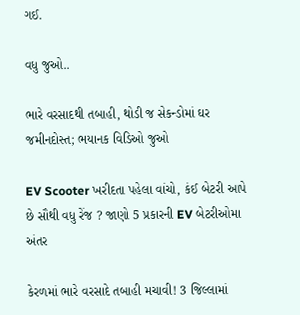ગઈ.

વધુ જુઓ..

ભારે વરસાદથી તબાહી, થોડી જ સેકન્ડોમાં ઘર જમીનદોસ્ત; ભયાનક વિડિઓ જુઓ

EV Scooter ખરીદતા પહેલા વાંચો, કંઈ બેટરી આપે છે સૌથી વધુ રેંજ ? જાણો 5 પ્રકારની EV બેટરીઓમા અંતર

કેરળમાં ભારે વરસાદે તબાહી મચાવી! 3 જિલ્લામાં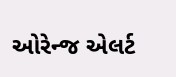ઓરેન્જ એલર્ટ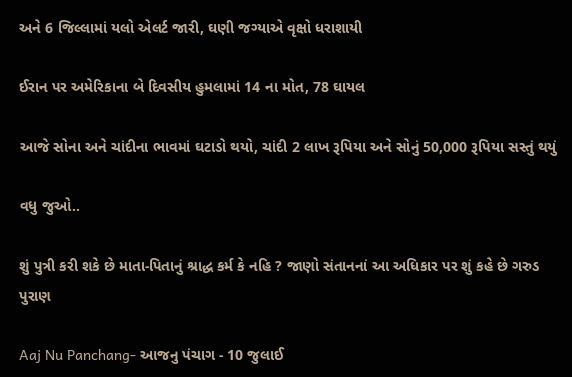અને 6 જિલ્લામાં યલો એલર્ટ જારી, ઘણી જગ્યાએ વૃક્ષો ધરાશાયી

ઈરાન પર અમેરિકાના બે દિવસીય હુમલામાં 14 ના મોત, 78 ઘાયલ

આજે સોના અને ચાંદીના ભાવમાં ઘટાડો થયો, ચાંદી 2 લાખ રૂપિયા અને સોનું 50,000 રૂપિયા સસ્તું થયું

વધુ જુઓ..

શું પુત્રી કરી શકે છે માતા-પિતાનું શ્રાદ્ધ કર્મ કે નહિ ? જાણો સંતાનનાં આ અધિકાર પર શું કહે છે ગરુડ પુરાણ

Aaj Nu Panchang- આજનુ પંચાગ - 10 જુલાઈ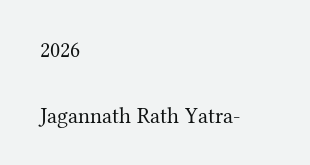2026

Jagannath Rath Yatra-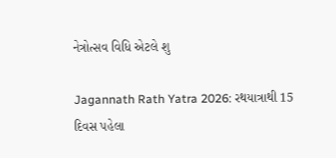નેત્રોત્સવ વિધિ એટલે શુ

Jagannath Rath Yatra 2026: રથયાત્રાથી 15 દિવસ પહેલા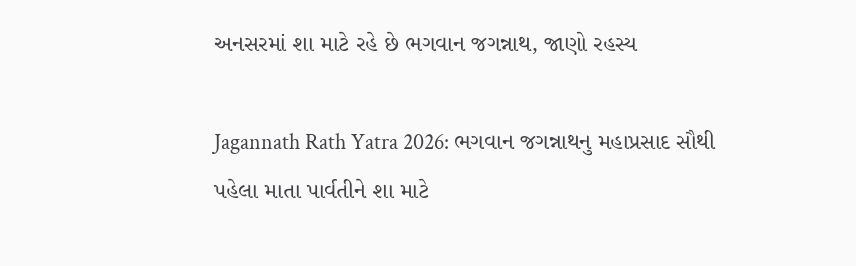અનસરમાં શા માટે રહે છે ભગવાન જગન્નાથ, જાણો રહસ્ય

Jagannath Rath Yatra 2026: ભગવાન જગન્નાથનુ મહાપ્રસાદ સૌથી પહેલા માતા પાર્વતીને શા માટે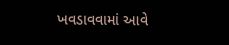ખવડાવવામાં આવે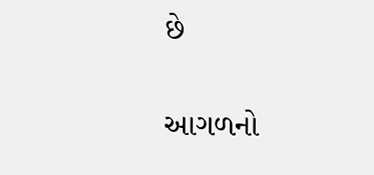છે

આગળનો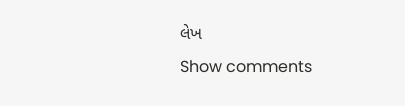લેખ
Show comments